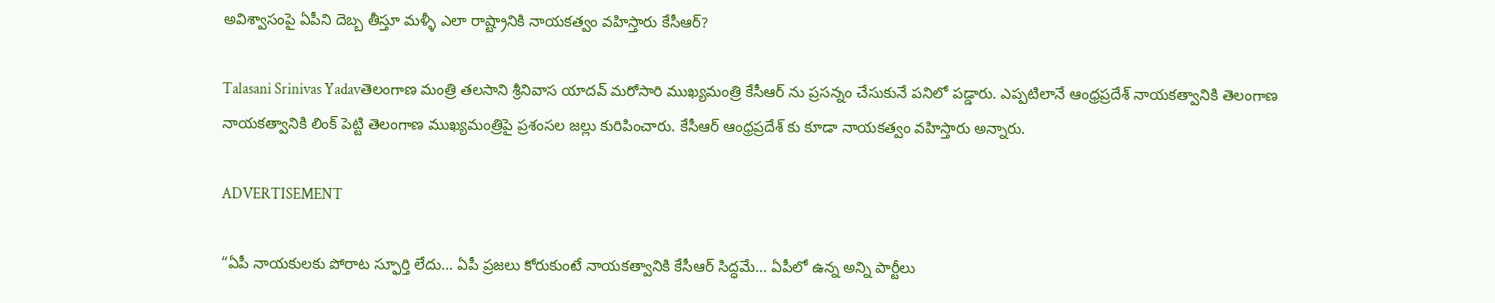అవిశ్వాసంపై ఏపీని దెబ్బ తీస్తూ మళ్ళీ ఎలా రాష్ట్రానికి నాయకత్వం వహిస్తారు కేసీఆర్?

Talasani Srinivas Yadavతెలంగాణ మంత్రి తలసాని శ్రీనివాస యాదవ్ మరోసారి ముఖ్యమంత్రి కేసీఆర్ ను ప్రసన్నం చేసుకునే పనిలో పడ్డారు. ఎప్పటిలానే ఆంధ్రప్రదేశ్ నాయకత్వానికి తెలంగాణ నాయకత్వానికి లింక్ పెట్టి తెలంగాణ ముఖ్యమంత్రిపై ప్రశంసల జల్లు కురిపించారు. కేసీఆర్ ఆంధ్రప్రదేశ్ కు కూడా నాయకత్వం వహిస్తారు అన్నారు.

ADVERTISEMENT

“ఏపీ నాయకులకు పోరాట స్ఫూర్తి లేదు… ఏపీ ప్రజలు కోరుకుంటే నాయకత్వానికి కేసీఆర్‌ సిద్ధమే… ఏపీలో ఉన్న అన్ని పార్టీలు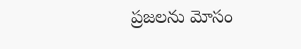ప్రజలను మోసం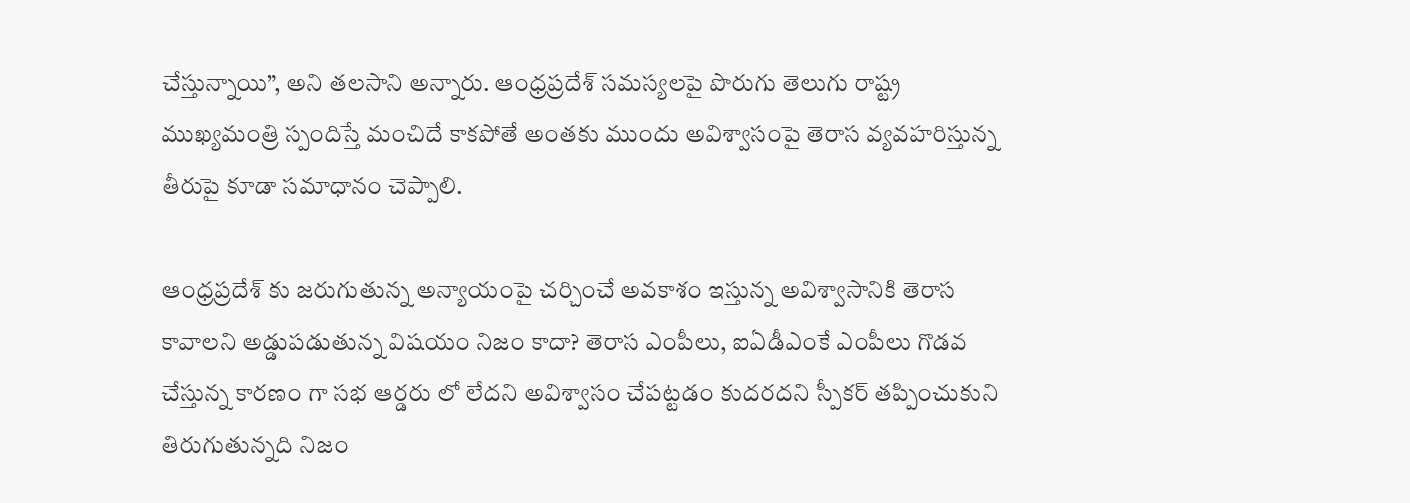చేస్తున్నాయి”, అని తలసాని అన్నారు. ఆంధ్రప్రదేశ్ సమస్యలపై పొరుగు తెలుగు రాష్ట్ర ముఖ్యమంత్రి స్పందిస్తే మంచిదే కాకపోతే అంతకు ముందు అవిశ్వాసంపై తెరాస వ్యవహరిస్తున్న తీరుపై కూడా సమాధానం చెప్పాలి.

ఆంధ్రప్రదేశ్ కు జరుగుతున్న అన్యాయంపై చర్చించే అవకాశం ఇస్తున్న అవిశ్వాసానికి తెరాస కావాలని అడ్డుపడుతున్న విషయం నిజం కాదా? తెరాస ఎంపీలు, ఐఏడీఎంకే ఎంపీలు గొడవ చేస్తున్న కారణం గా సభ ఆర్డరు లో లేదని అవిశ్వాసం చేపట్టడం కుదరదని స్పీకర్ తప్పించుకుని తిరుగుతున్నది నిజం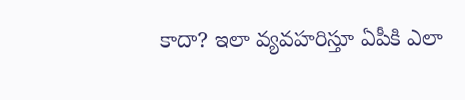కాదా? ఇలా వ్యవహరిస్తూ ఏపీకి ఎలా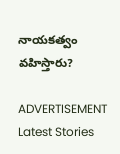నాయకత్వం వహిస్తారు?

ADVERTISEMENT
Latest Stories